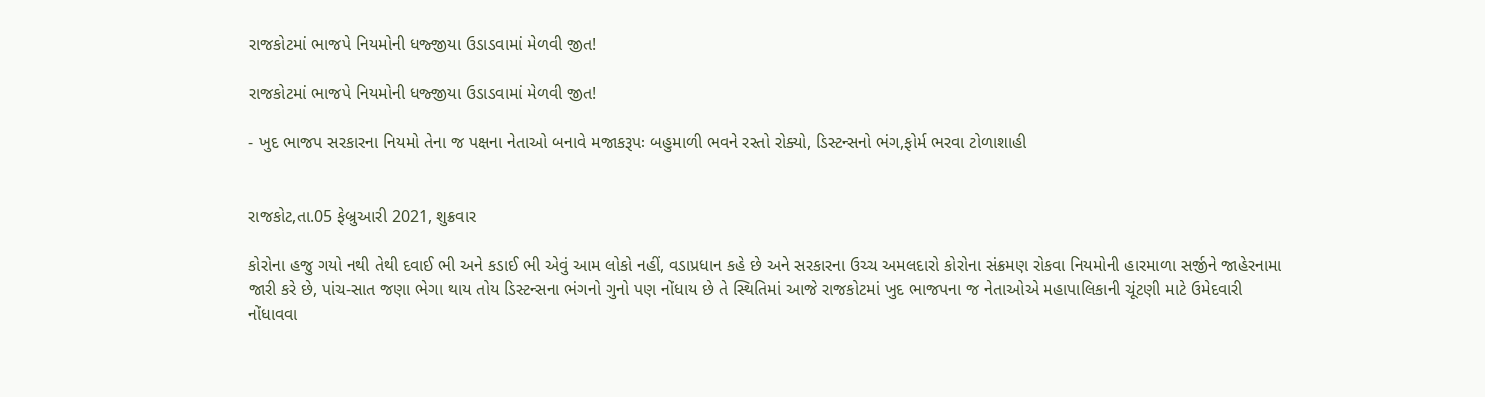રાજકોટમાં ભાજપે નિયમોની ધજ્જીયા ઉડાડવામાં મેળવી જીત!

રાજકોટમાં ભાજપે નિયમોની ધજ્જીયા ઉડાડવામાં મેળવી જીત!

- ખુદ ભાજપ સરકારના નિયમો તેના જ પક્ષના નેતાઓ બનાવે મજાકરૂપઃ બહુમાળી ભવને રસ્તો રોક્યો, ડિસ્ટન્સનો ભંગ,ફોર્મ ભરવા ટોળાશાહી


રાજકોટ,તા.05 ફેબ્રુઆરી 2021, શુક્રવાર

કોરોના હજુ ગયો નથી તેથી દવાઈ ભી અને કડાઈ ભી એવું આમ લોકો નહીં, વડાપ્રધાન કહે છે અને સરકારના ઉચ્ચ અમલદારો કોરોના સંક્રમણ રોકવા નિયમોની હારમાળા સર્જીને જાહેરનામા જારી કરે છે, પાંચ-સાત જણા ભેગા થાય તોય ડિસ્ટન્સના ભંગનો ગુનો પણ નોંધાય છે તે સ્થિતિમાં આજે રાજકોટમાં ખુદ ભાજપના જ નેતાઓએ મહાપાલિકાની ચૂંટણી માટે ઉમેદવારી નોંધાવવા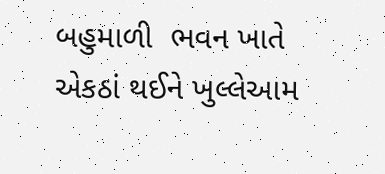બહુમાળી  ભવન ખાતે એકઠાં થઈને ખુલ્લેઆમ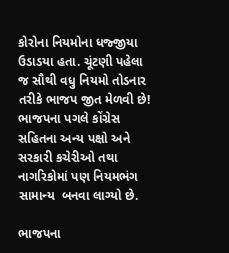કોરોના નિયમોના ધજ્જીયા ઉડાડયા હતા. ચૂંટણી પહેલા જ સૌથી વધુ નિયમો તોડનાર તરીકે ભાજપ જીત મેળવી છે! ભાજપના પગલે કોંગ્રેસ સહિતના અન્ય પક્ષો અને સરકારી કચેરીઓ તથા નાગરિકોમાં પણ નિયમભંગ સામાન્ય  બનવા લાગ્યો છે.

ભાજપના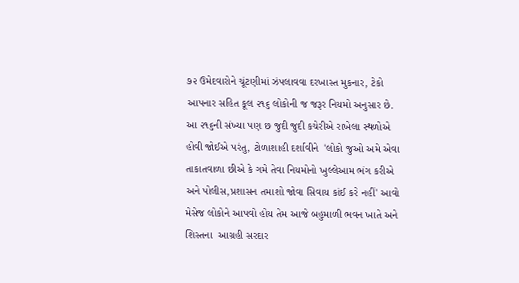૭૨ ઉમેદવારોને ચૂંટણીમાં ઝંપલાવવા દરખાસ્ત મુકનાર, ટેકો આપનાર સહિત કૂલ ૨૧૬ લોકોની જ જરૂર નિયમો અનુસાર છે. આ ૨૧૬ની સંખ્યા પણ છ જુદી જુદી કચેરીએ રાખેલા સ્થળોએ હોવી જોઈએ પરંતુ, ટોળાશાહી દર્શાવીને  'લોકો જુઓ અમે એવા તાકાતવાળા છીએ કે ગમે તેવા નિયમોનો ખુલ્લેઆમ ભંગ કરીએ અને પોલીસ,પ્રશાસન તમાશો જોવા સિવાય કાંઈ કરે નહીં' આવો મેસેજ લોકોને આપવો હોય તેમ આજે બહુમાળી ભવન ખાતે અને  શિસ્તના  આગ્રહી સરદાર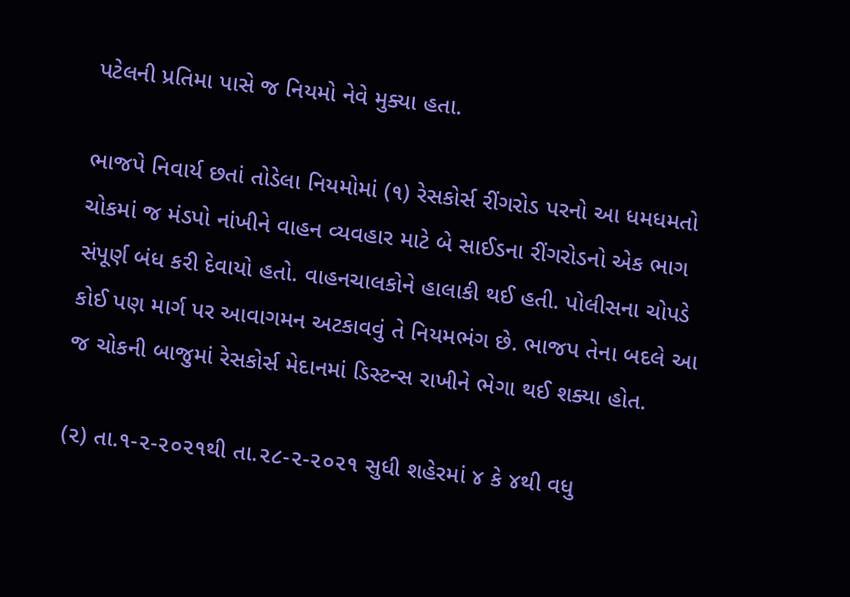પટેલની પ્રતિમા પાસે જ નિયમો નેવે મુક્યા હતા.

ભાજપે નિવાર્ય છતાં તોડેલા નિયમોમાં (૧) રેસકોર્સ રીંગરોડ પરનો આ ધમધમતો ચોકમાં જ મંડપો નાંખીને વાહન વ્યવહાર માટે બે સાઈડના રીંગરોડનો એક ભાગ સંપૂર્ણ બંધ કરી દેવાયો હતો. વાહનચાલકોને હાલાકી થઈ હતી. પોલીસના ચોપડે કોઈ પણ માર્ગ પર આવાગમન અટકાવવું તે નિયમભંગ છે. ભાજપ તેના બદલે આ જ ચોકની બાજુમાં રેસકોર્સ મેદાનમાં ડિસ્ટન્સ રાખીને ભેગા થઈ શક્યા હોત.

(૨) તા.૧-૨-૨૦૨૧થી તા.૨૮-૨-૨૦૨૧ સુધી શહેરમાં ૪ કે ૪થી વધુ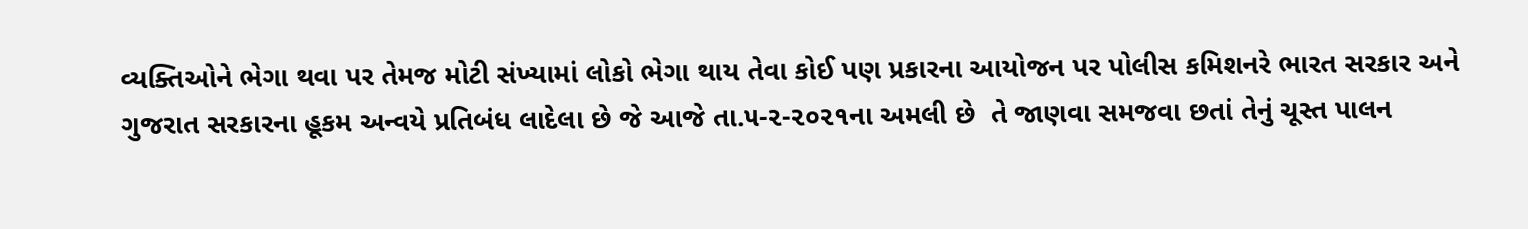વ્યક્તિઓને ભેગા થવા પર તેમજ મોટી સંખ્યામાં લોકો ભેગા થાય તેવા કોઈ પણ પ્રકારના આયોજન પર પોલીસ કમિશનરે ભારત સરકાર અને ગુજરાત સરકારના હૂકમ અન્વયે પ્રતિબંધ લાદેલા છે જે આજે તા.૫-૨-૨૦૨૧ના અમલી છે  તે જાણવા સમજવા છતાં તેનું ચૂસ્ત પાલન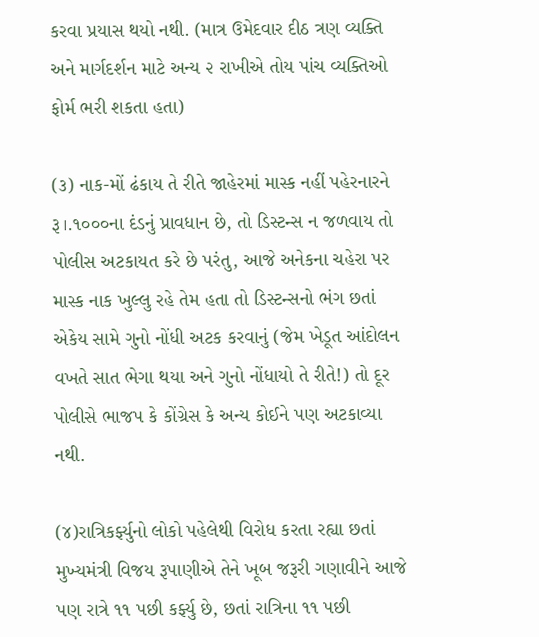કરવા પ્રયાસ થયો નથી. (માત્ર ઉમેદવાર દીઠ ત્રણ વ્યક્તિ અને માર્ગદર્શન માટે અન્ય ૨ રાખીએ તોય પાંચ વ્યક્તિઓ ફોર્મ ભરી શકતા હતા)

(૩) નાક-મોં ઢંકાય તે રીતે જાહેરમાં માસ્ક નહીં પહેરનારને રૂ।.૧૦૦૦ના દંડનું પ્રાવધાન છે, તો ડિસ્ટન્સ ન જળવાય તો પોલીસ અટકાયત કરે છે પરંતુ, આજે અનેકના ચહેરા પર માસ્ક નાક ખુલ્લુ રહે તેમ હતા તો ડિસ્ટન્સનો ભંગ છતાં એકેય સામે ગુનો નોંધી અટક કરવાનું (જેમ ખેડૂત આંદોલન વખતે સાત ભેગા થયા અને ગુનો નોંધાયો તે રીતે!) તો દૂર  પોલીસે ભાજપ કે કોંગ્રેસ કે અન્ય કોઈને પણ અટકાવ્યા નથી.

(૪)રાત્રિકર્ફ્યુનો લોકો પહેલેથી વિરોધ કરતા રહ્યા છતાં મુખ્યમંત્રી વિજય રૂપાણીએ તેને ખૂબ જરૂરી ગણાવીને આજે પણ રાત્રે ૧૧ પછી કર્ફ્યુ છે, છતાં રાત્રિના ૧૧ પછી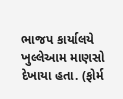ભાજપ કાર્યાલયે ખુલ્લેઆમ માણસો દેખાયા હતા. (ફોર્મ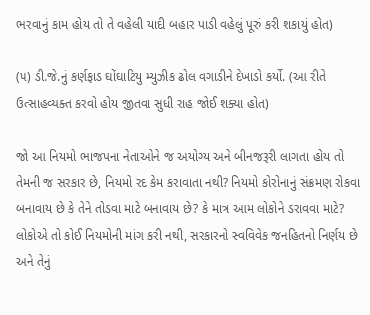ભરવાનું કામ હોય તો તે વહેલી યાદી બહાર પાડી વહેલું પૂરું કરી શકાયું હોત)

(૫) ડી.જે.નું કર્ણફાડ ઘોંઘાટિયુ મ્યુઝીક ઢોલ વગાડીને દેખાડો કર્યો. (આ રીતે ઉત્સાહવ્યક્ત કરવો હોય જીતવા સુધી રાહ જોઈ શક્યા હોત)

જો આ નિયમો ભાજપના નેતાઓને જ અયોગ્ય અને બીનજરૂરી લાગતા હોય તો તેમની જ સરકાર છે, નિયમો રદ કેમ કરાવાતા નથી? નિયમો કોરોનાનું સંક્રમણ રોકવા બનાવાય છે કે તેને તોડવા માટે બનાવાય છે? કે માત્ર આમ લોકોને ડરાવવા માટે? લોકોએ તો કોઈ નિયમોની માંગ કરી નથી, સરકારનો સ્વવિવેક જનહિતનો નિર્ણય છે અને તેનું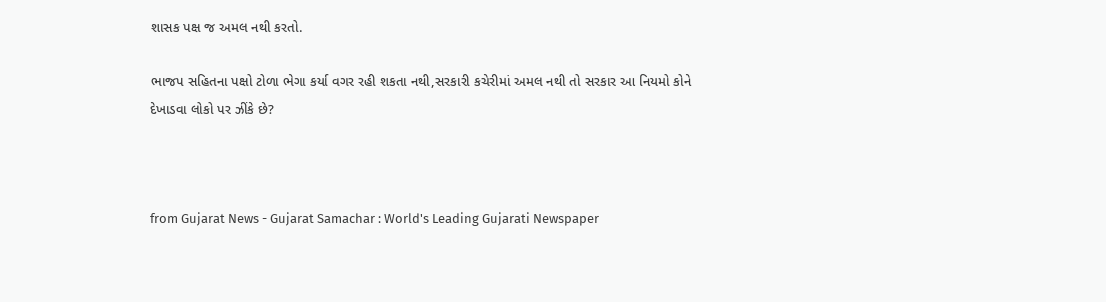શાસક પક્ષ જ અમલ નથી કરતો.

ભાજપ સહિતના પક્ષો ટોળા ભેગા કર્યા વગર રહી શકતા નથી,સરકારી કચેરીમાં અમલ નથી તો સરકાર આ નિયમો કોને દેખાડવા લોકો પર ઝીંકે છે?



from Gujarat News - Gujarat Samachar : World's Leading Gujarati Newspaper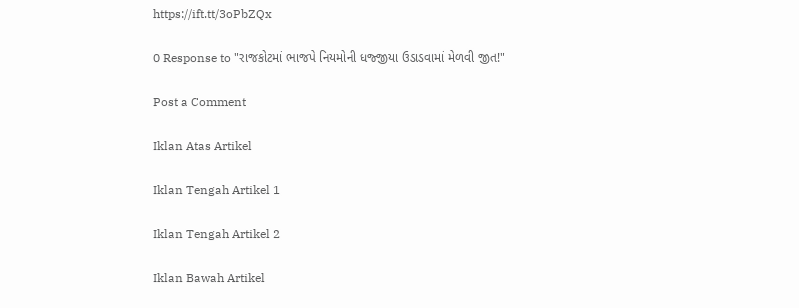https://ift.tt/3oPbZQx

0 Response to "રાજકોટમાં ભાજપે નિયમોની ધજ્જીયા ઉડાડવામાં મેળવી જીત!"

Post a Comment

Iklan Atas Artikel

Iklan Tengah Artikel 1

Iklan Tengah Artikel 2

Iklan Bawah Artikel